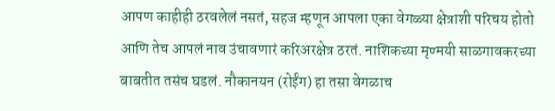आपण काहीही ठरवलेलं नसतं, सहज म्हणून आपला एका वेगळ्या क्षेत्राशी परिचय होतो आणि तेच आपलं नाव उंचावणारं करिअरक्षेत्र ठरतं. नाशिकच्या मृण्मयी साळगावकरच्या बाबतीत तसंच घडलं. नौकानयन (रोईंग) हा तसा वेगळाच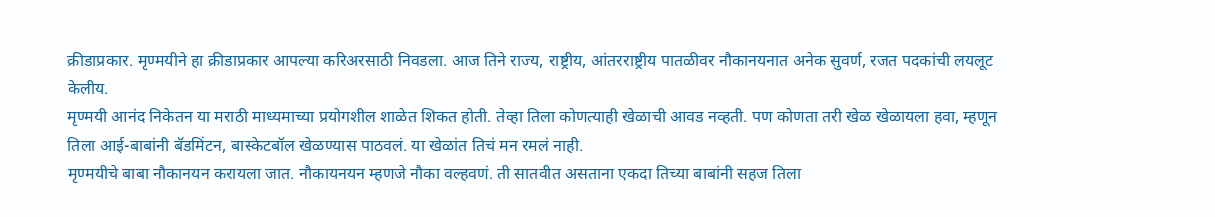क्रीडाप्रकार. मृण्मयीने हा क्रीडाप्रकार आपल्या करिअरसाठी निवडला. आज तिने राज्य, राष्ट्रीय, आंतरराष्ट्रीय पातळीवर नौकानयनात अनेक सुवर्ण, रजत पदकांची लयलूट केलीय.
मृण्मयी आनंद निकेतन या मराठी माध्यमाच्या प्रयोगशील शाळेत शिकत होती. तेव्हा तिला कोणत्याही खेळाची आवड नव्हती. पण कोणता तरी खेळ खेळायला हवा, म्हणून तिला आई-बाबांनी बॅडमिंटन, बास्केटबॉल खेळण्यास पाठवलं. या खेळांत तिचं मन रमलं नाही.
मृण्मयीचे बाबा नौकानयन करायला जात. नौकायनयन म्हणजे नौका वल्हवणं. ती सातवीत असताना एकदा तिच्या बाबांनी सहज तिला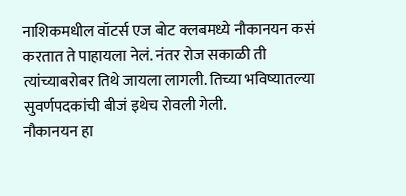नाशिकमधील वॉटर्स एज बोट क्लबमध्ये नौकानयन कसं करतात ते पाहायला नेलं. नंतर रोज सकाळी ती त्यांच्याबरोबर तिथे जायला लागली. तिच्या भविष्यातल्या सुवर्णपदकांची बीजं इथेच रोवली गेली.
नौकानयन हा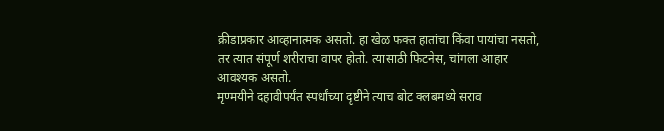क्रीडाप्रकार आव्हानात्मक असतो. हा खेळ फक्त हातांचा किंवा पायांचा नसतो, तर त्यात संपूर्ण शरीराचा वापर होतो. त्यासाठी फिटनेस, चांगला आहार आवश्यक असतो.
मृण्मयीने दहावीपर्यंत स्पर्धांच्या दृष्टीने त्याच बोट क्लबमध्ये सराव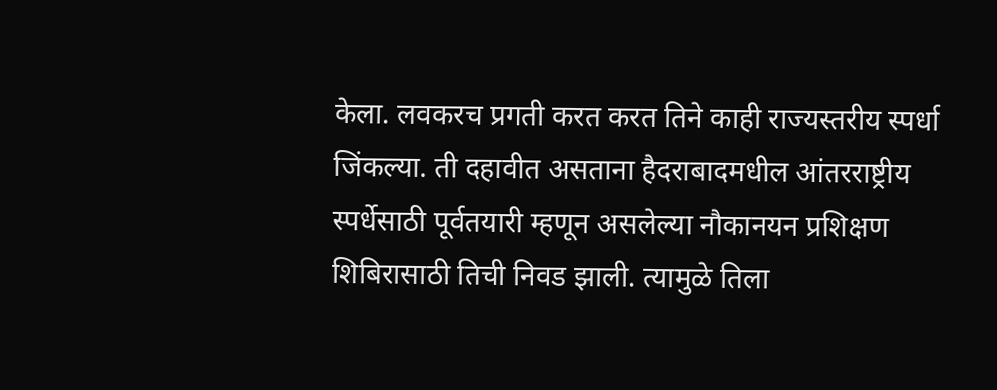केला. लवकरच प्रगती करत करत तिने काही राज्यस्तरीय स्पर्धा जिंकल्या. ती दहावीत असताना हैदराबादमधील आंतरराष्ट्रीय स्पर्धेसाठी पूर्वतयारी म्हणून असलेल्या नौकानयन प्रशिक्षण शिबिरासाठी तिची निवड झाली. त्यामुळे तिला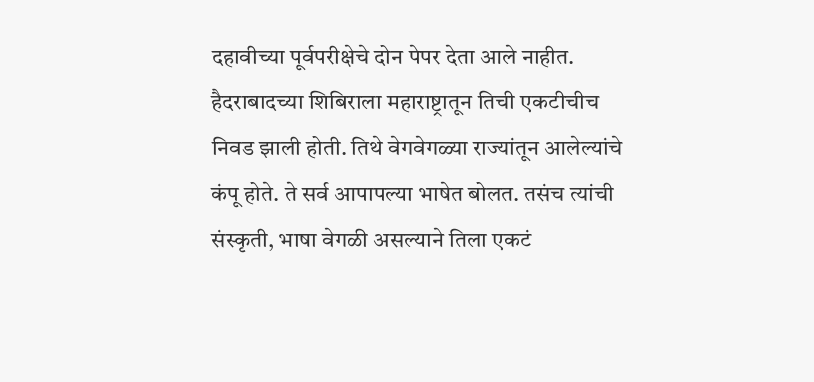दहावीच्या पूर्वपरीक्षेचे दोन पेपर देता आले नाहीत.
हैदराबादच्या शिबिराला महाराष्ट्रातून तिची एकटीचीच निवड झाली होती. तिथे वेगवेगळ्या राज्यांतून आलेल्यांचे कंपू होते. ते सर्व आपापल्या भाषेत बोलत. तसंच त्यांची संस्कृती, भाषा वेगळी असल्याने तिला एकटं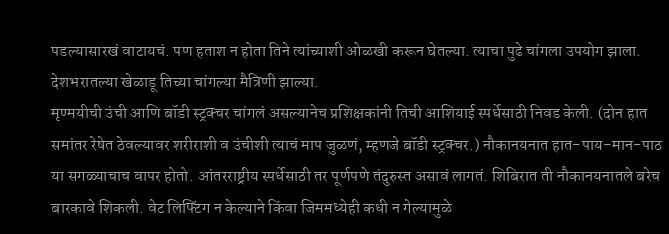पडल्यासारखं वाटायचं. पण हताश न होता तिने त्यांच्याशी ओळखी करून घेतल्या. त्याचा पुढे चांगला उपयोग झाला. देशभरातल्या खेळाडू तिच्या चांगल्या मैत्रिणी झाल्या.
मृण्मयीची उंची आणि बॉडी स्ट्रक्चर चांगलं असल्यानेच प्रशिक्षकांनी तिची आशियाई स्पर्धेसाठी निवड केली. (दोन हात समांतर रेषेत ठेवल्यावर शरीराशी व उंचीशी त्याचं माप जुळणं, म्हणजे बॉडी स्ट्रक्चर.) नौकानयनात हात-पाय-मान-पाठ या सगळ्याचाच वापर होतो. आंतरराष्ट्रीय स्पर्धेसाठी तर पूर्णपणे तंदुरुस्त असावं लागतं. शिबिरात ती नौकानयनातले बरेच बारकावे शिकली. वेट लिफ्टिंग न केल्याने किंवा जिममध्येही कधी न गेल्यामुळे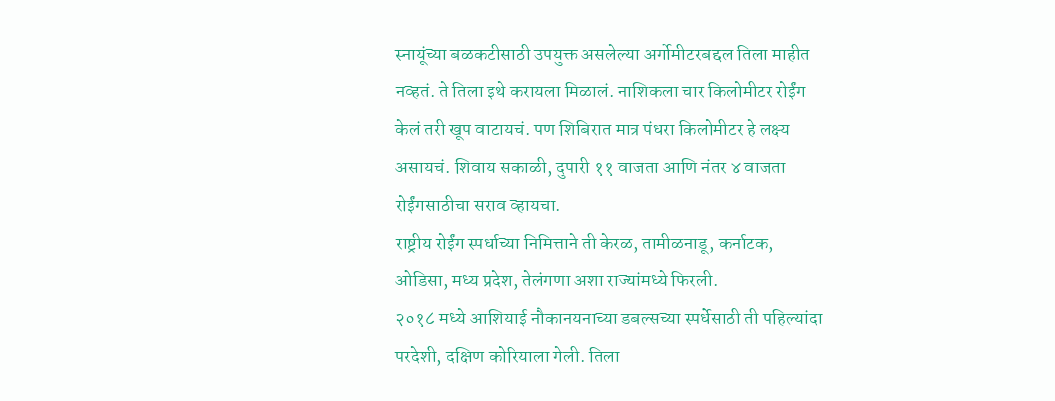स्नायूंच्या बळकटीसाठी उपयुक्त असलेल्या अर्गोमीटरबद्दल तिला माहीत नव्हतं. ते तिला इथे करायला मिळालं. नाशिकला चार किलोमीटर रोईंग केलं तरी खूप वाटायचं. पण शिबिरात मात्र पंधरा किलोमीटर हे लक्ष्य असायचं. शिवाय सकाळी, दुपारी ११ वाजता आणि नंतर ४ वाजता रोईंगसाठीचा सराव व्हायचा.
राष्ट्रीय रोईंग स्पर्धाच्या निमित्ताने ती केरळ, तामीळनाडू, कर्नाटक, ओडिसा, मध्य प्रदेश, तेलंगणा अशा राज्यांमध्ये फिरली.
२०१८ मध्ये आशियाई नौकानयनाच्या डबल्सच्या स्पर्धेसाठी ती पहिल्यांदा परदेशी, दक्षिण कोरियाला गेली. तिला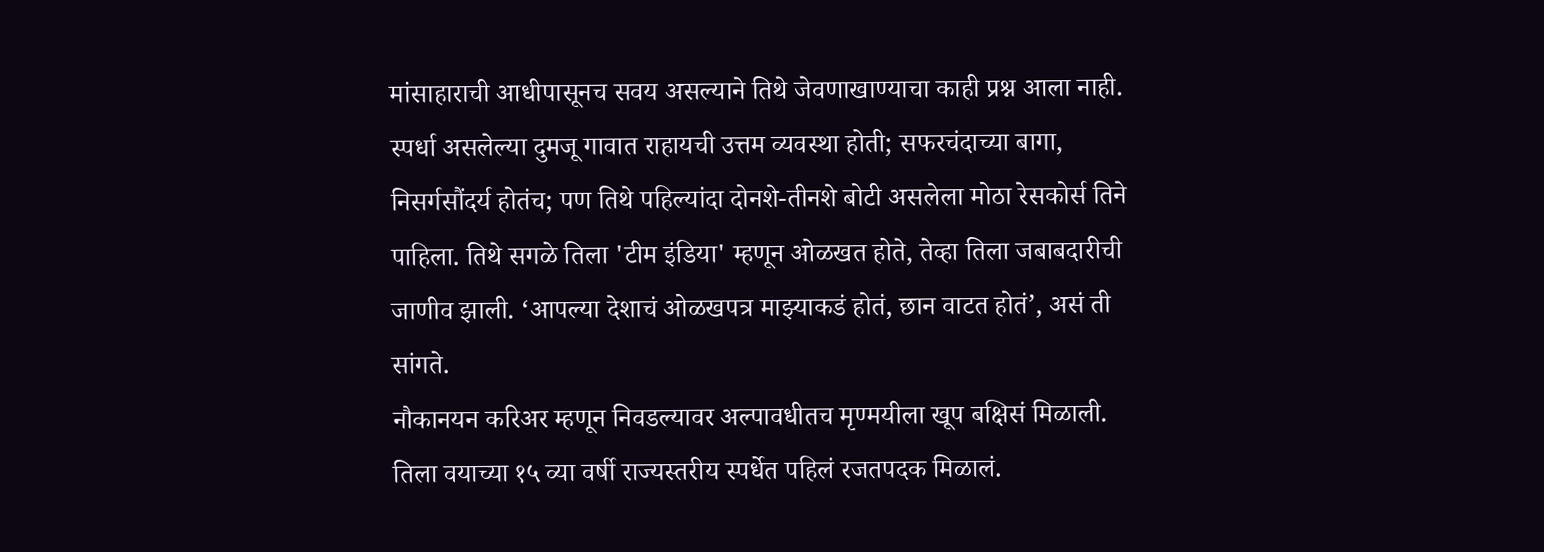मांसाहाराची आधीपासूनच सवय असल्याने तिथे जेवणाखाण्याचा काही प्रश्न आला नाही. स्पर्धा असलेल्या दुमजू गावात राहायची उत्तम व्यवस्था होती; सफरचंदाच्या बागा, निसर्गसौंदर्य होतंच; पण तिथे पहिल्यांदा दोनशे-तीनशे बोटी असलेला मोठा रेसकोर्स तिने पाहिला. तिथे सगळे तिला 'टीम इंडिया' म्हणून ओळखत होते, तेव्हा तिला जबाबदारीची जाणीव झाली. ‘आपल्या देशाचं ओळखपत्र माझ्याकडं होतं, छान वाटत होतं’, असं ती सांगते.
नौकानयन करिअर म्हणून निवडल्यावर अल्पावधीतच मृण्मयीला खूप बक्षिसं मिळाली. तिला वयाच्या १५ व्या वर्षी राज्यस्तरीय स्पर्धेत पहिलं रजतपदक मिळालं.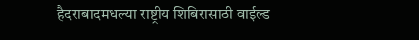हैदराबादमधल्या राष्ट्रीय शिबिरासाठी वाईल्ड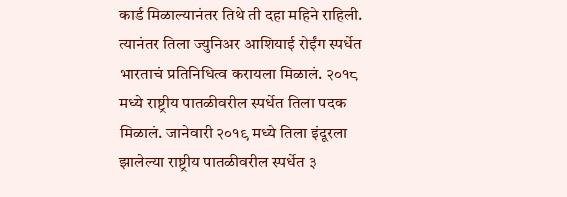कार्ड मिळाल्यानंतर तिथे ती दहा महिने राहिली. त्यानंतर तिला ज्युनिअर आशियाई रोईंग स्पर्धेत भारताचं प्रतिनिधित्व करायला मिळालं. २०१८ मध्ये राष्ट्रीय पातळीवरील स्पर्धेत तिला पदक मिळालं. जानेवारी २०१९ मध्ये तिला इंदूरला झालेल्या राष्ट्रीय पातळीवरील स्पर्धेत ३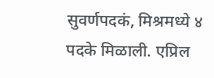सुवर्णपदकं, मिश्रमध्ये ४ पदके मिळाली. एप्रिल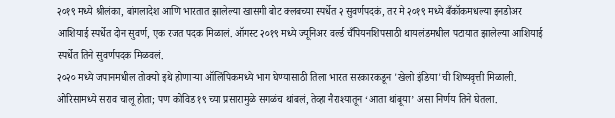२०१९ मध्ये श्रीलंका, बांगलादेश आणि भारतात झालेल्या खासगी बोट क्लबच्या स्पर्धेत २ सुवर्णपदकं, तर मे २०१९ मध्ये बँकॉकमधल्या इनडोअर आशियाई स्पर्धेत दोन सुवर्ण, एक रजत पदक मिळालं. ऑगस्ट २०१९ मध्ये ज्यूनिअर वर्ल्ड चँपियनशिपसाठी थायलंडमधील पटायात झालेल्या आशियाई स्पर्धेत तिने सुवर्णपदक मिळवलं.
२०२० मध्ये जपानमधील तोक्यो इथे होणाऱ्या ऑलिंपिकमध्ये भाग घेण्यासाठी तिला भारत सरकारकडून 'खेलो इंडिया'ची शिष्यवृत्ती मिळाली. ओरिसामध्ये सराव चालू होता; पण कोविड १९ च्या प्रसारामुळे सगळंच थांबलं, तेव्हा नैराश्यातून ‘आता थांबूया’ असा निर्णय तिने घेतला.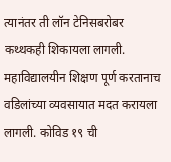त्यानंतर ती लॉन टेनिसबरोबर कथ्थकही शिकायला लागली. महाविद्यालयीन शिक्षण पूर्ण करतानाच वडिलांच्या व्यवसायात मदत करायला लागली. कोविड १९ ची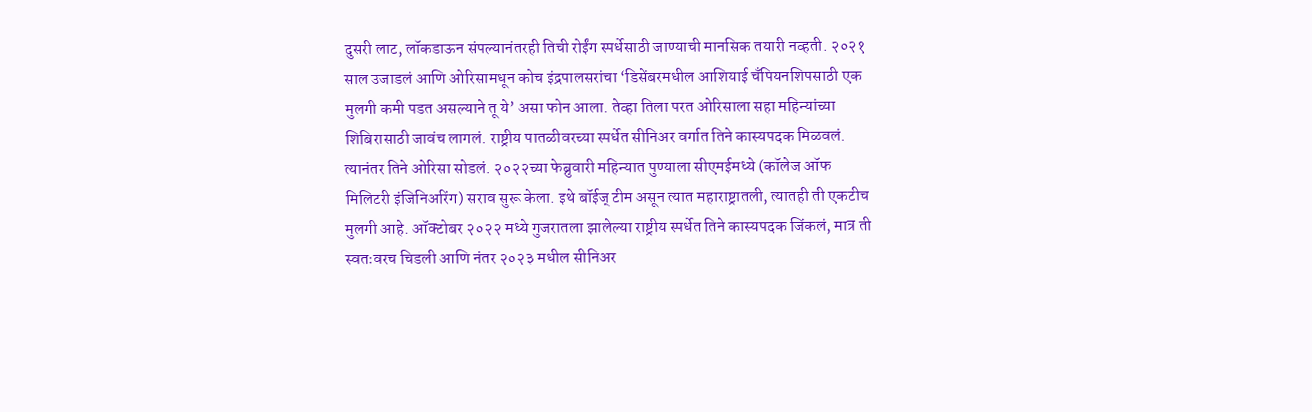दुसरी लाट, लॉकडाऊन संपल्यानंतरही तिची रोईंग स्पर्धेसाठी जाण्याची मानसिक तयारी नव्हती. २०२१ साल उजाडलं आणि ओरिसामधून कोच इंद्रपालसरांचा ‘डिसेंबरमधील आशियाई चँपियनशिपसाठी एक मुलगी कमी पडत असल्याने तू ये’ असा फोन आला. तेव्हा तिला परत ओरिसाला सहा महिन्यांच्या शिबिरासाठी जावंच लागलं. राष्ट्रीय पातळीवरच्या स्पर्धेत सीनिअर वर्गात तिने कास्यपदक मिळवलं.
त्यानंतर तिने ओरिसा सोडलं. २०२२च्या फेब्रुवारी महिन्यात पुण्याला सीएमईमध्ये (कॉलेज ऑफ मिलिटरी इंजिनिअरिंग) सराव सुरू केला. इथे बॉईज् टीम असून त्यात महाराष्ट्रातली, त्यातही ती एकटीच मुलगी आहे. ऑक्टोबर २०२२ मध्ये गुजरातला झालेल्या राष्ट्रीय स्पर्धेत तिने कास्यपदक जिंकलं, मात्र ती स्वतःवरच चिडली आणि नंतर २०२३ मधील सीनिअर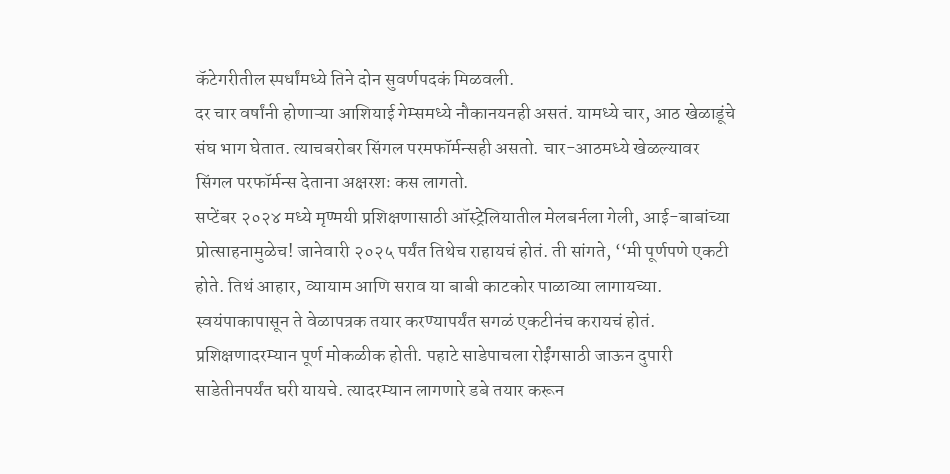कॅटेगरीतील स्पर्धांमध्ये तिने दोन सुवर्णपदकं मिळवली.
दर चार वर्षांनी होणाऱ्या आशियाई गेम्समध्ये नौकानयनही असतं. यामध्ये चार, आठ खेळाडूंचे संघ भाग घेतात. त्याचबरोबर सिंगल परमफॉर्मन्सही असतो. चार-आठमध्ये खेळल्यावर सिंगल परफॉर्मन्स देताना अक्षरशः कस लागतो.
सप्टेंबर २०२४ मध्ये मृण्मयी प्रशिक्षणासाठी ऑस्ट्रेलियातील मेलबर्नला गेली, आई-बाबांच्या प्रोत्साहनामुळेच! जानेवारी २०२५ पर्यंत तिथेच राहायचं होतं. ती सांगते, ‘‘मी पूर्णपणे एकटी होते. तिथं आहार, व्यायाम आणि सराव या बाबी काटकोर पाळाव्या लागायच्या. स्वयंपाकापासून ते वेळापत्रक तयार करण्यापर्यंत सगळं एकटीनंच करायचं होतं. प्रशिक्षणादरम्यान पूर्ण मोकळीक होती. पहाटे साडेपाचला रोईंगसाठी जाऊन दुपारी साडेतीनपर्यंत घरी यायचे. त्यादरम्यान लागणारे डबे तयार करून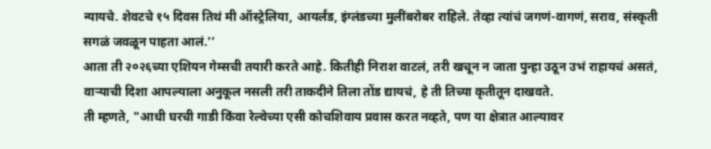न्यायचे. शेवटचे १५ दिवस तिथं मी ऑस्ट्रेलिया, आयर्लंड, इंग्लंडच्या मुलींबरोबर राहिले. तेव्हा त्यांचं जगणं-वागणं, सराव, संस्कृती सगळं जवळून पाहता आलं.’’
आता ती २०२६च्या एशियन गेम्सची तयारी करते आहे. कितीही निराश वाटलं, तरी खचून न जाता पुन्हा उठून उभं राहायचं असतं, वाऱ्याची दिशा आपल्याला अनुकूल नसली तरी ताकदीने तिला तोंड द्यायचं, हे ती तिच्या कृतीतून दाखवते.
ती म्हणते, "आधी घरची गाडी किंवा रेल्वेच्या एसी कोचशिवाय प्रवास करत नव्हते, पण या क्षेत्रात आल्यावर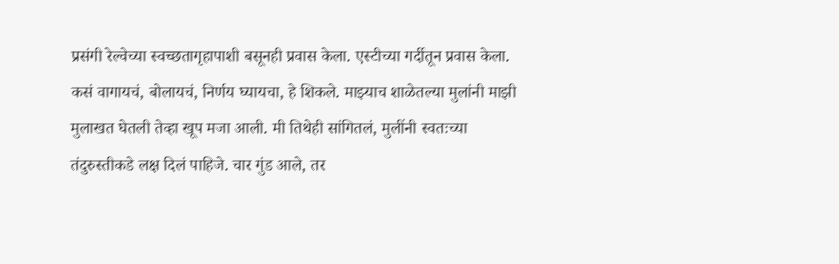प्रसंगी रेल्वेच्या स्वच्छतागृहापाशी बसूनही प्रवास केला. एस्टीच्या गर्दीतून प्रवास केला. कसं वागायचं, बोलायचं, निर्णय घ्यायचा, हे शिकले. माझ्याच शाळेतल्या मुलांनी माझी मुलाखत घेतली तेव्हा खूप मजा आली. मी तिथेही सांगितलं, मुलींनी स्वतःच्या तंदुरुस्तीकडे लक्ष दिलं पाहिजे. चार गुंड आले, तर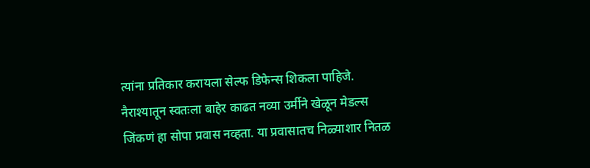त्यांना प्रतिकार करायला सेल्फ डिफेन्स शिकला पाहिजे.
नैराश्यातून स्वतःला बाहेर काढत नव्या उर्मीने खेळून मेडल्स जिंकणं हा सोपा प्रवास नव्हता. या प्रवासातच निळ्याशार नितळ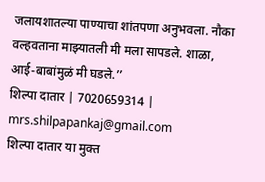जलायशातल्या पाण्याचा शांतपणा अनुभवला. नौका वल्हवताना माझ्यातली मी मला सापडले. शाळा, आई-बाबांमुळं मी घडले.’’
शिल्पा दातार | 7020659314 | mrs.shilpapankaj@gmail.com
शिल्पा दातार या मुक्त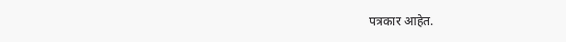पत्रकार आहेत.